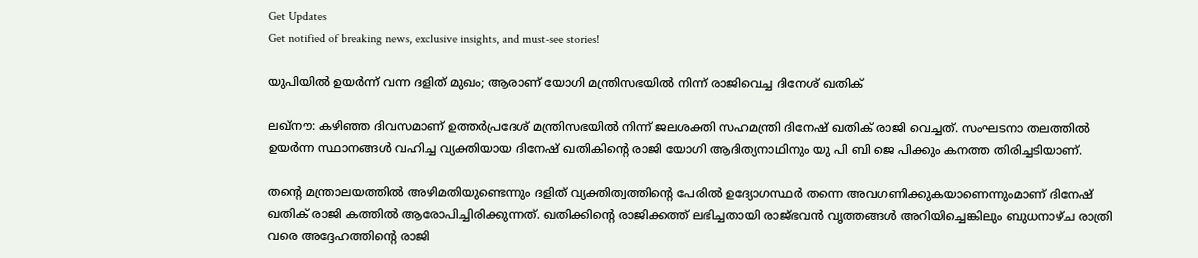Get Updates
Get notified of breaking news, exclusive insights, and must-see stories!

യുപിയില്‍ ഉയര്‍ന്ന് വന്ന ദളിത് മുഖം; ആരാണ് യോഗി മന്ത്രിസഭയില്‍ നിന്ന് രാജിവെച്ച ദിനേശ് ഖതിക്

ലഖ്‌നൗ: കഴിഞ്ഞ ദിവസമാണ് ഉത്തര്‍പ്രദേശ് മന്ത്രിസഭയില്‍ നിന്ന് ജലശക്തി സഹമന്ത്രി ദിനേഷ് ഖതിക് രാജി വെച്ചത്. സംഘടനാ തലത്തില്‍ ഉയര്‍ന്ന സ്ഥാനങ്ങള്‍ വഹിച്ച വ്യക്തിയായ ദിനേഷ് ഖതികിന്റെ രാജി യോഗി ആദിത്യനാഥിനും യു പി ബി ജെ പിക്കും കനത്ത തിരിച്ചടിയാണ്.

തന്റെ മന്ത്രാലയത്തില്‍ അഴിമതിയുണ്ടെന്നും ദളിത് വ്യക്തിത്വത്തിന്റെ പേരില്‍ ഉദ്യോഗസ്ഥര്‍ തന്നെ അവഗണിക്കുകയാണെന്നുംമാണ് ദിനേഷ് ഖതിക് രാജി കത്തില്‍ ആരോപിച്ചിരിക്കുന്നത്. ഖതിക്കിന്റെ രാജിക്കത്ത് ലഭിച്ചതായി രാജ്ഭവന്‍ വൃത്തങ്ങള്‍ അറിയിച്ചെങ്കിലും ബുധനാഴ്ച രാത്രി വരെ അദ്ദേഹത്തിന്റെ രാജി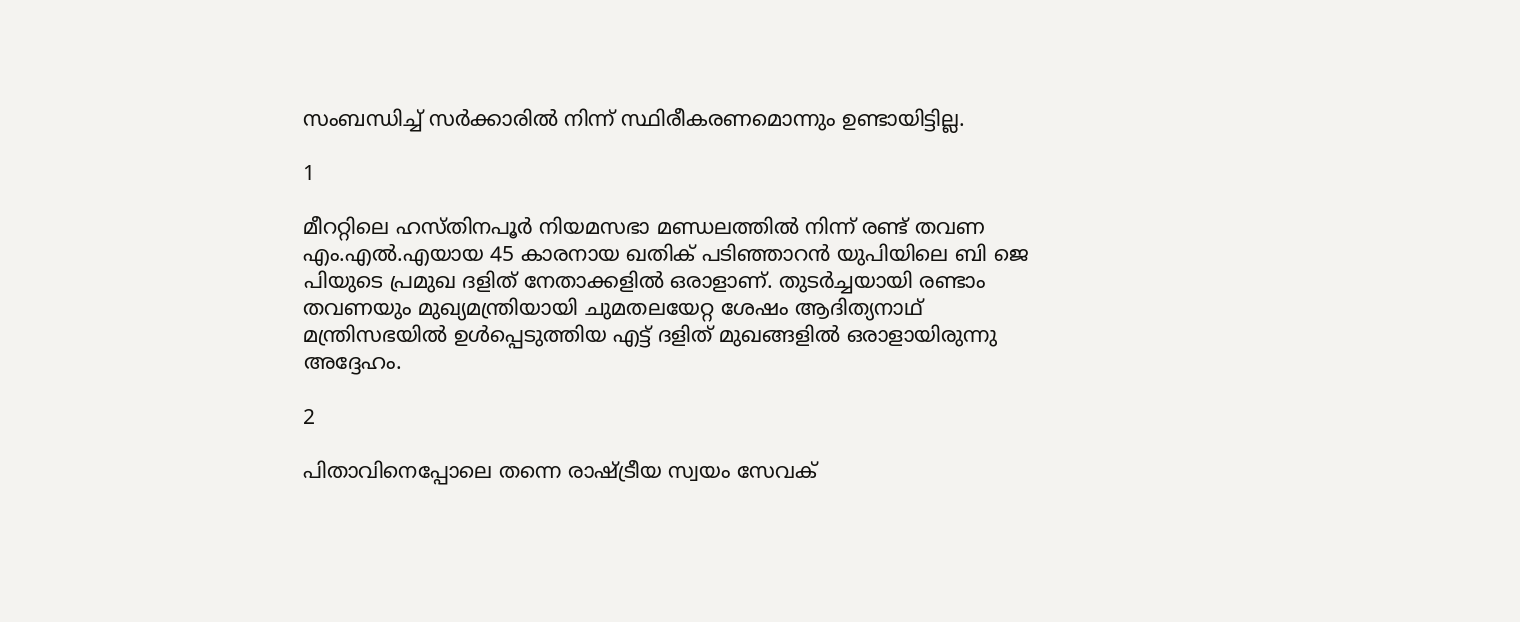സംബന്ധിച്ച് സര്‍ക്കാരില്‍ നിന്ന് സ്ഥിരീകരണമൊന്നും ഉണ്ടായിട്ടില്ല.

1

മീററ്റിലെ ഹസ്തിനപൂര്‍ നിയമസഭാ മണ്ഡലത്തില്‍ നിന്ന് രണ്ട് തവണ എം.എല്‍.എയായ 45 കാരനായ ഖതിക് പടിഞ്ഞാറന്‍ യുപിയിലെ ബി ജെ പിയുടെ പ്രമുഖ ദളിത് നേതാക്കളില്‍ ഒരാളാണ്. തുടര്‍ച്ചയായി രണ്ടാം തവണയും മുഖ്യമന്ത്രിയായി ചുമതലയേറ്റ ശേഷം ആദിത്യനാഥ് മന്ത്രിസഭയില്‍ ഉള്‍പ്പെടുത്തിയ എട്ട് ദളിത് മുഖങ്ങളില്‍ ഒരാളായിരുന്നു അദ്ദേഹം.

2

പിതാവിനെപ്പോലെ തന്നെ രാഷ്ട്രീയ സ്വയം സേവക്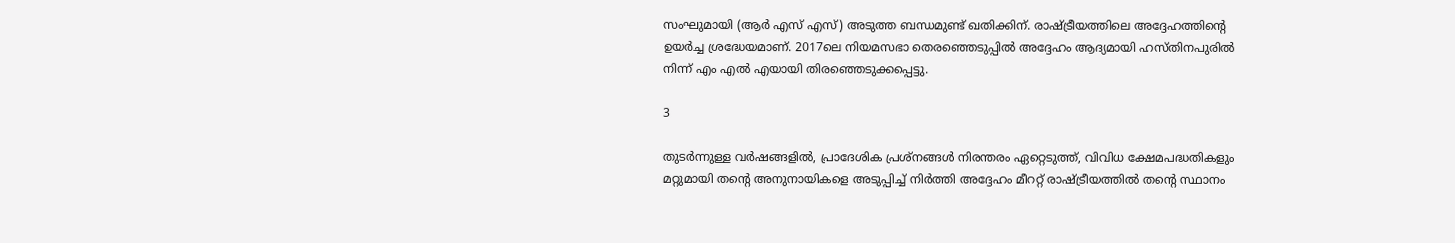സംഘുമായി (ആര്‍ എസ് എസ്) അടുത്ത ബന്ധമുണ്ട് ഖതിക്കിന്. രാഷ്ട്രീയത്തിലെ അദ്ദേഹത്തിന്റെ ഉയര്‍ച്ച ശ്രദ്ധേയമാണ്. 2017ലെ നിയമസഭാ തെരഞ്ഞെടുപ്പില്‍ അദ്ദേഹം ആദ്യമായി ഹസ്തിനപുരില്‍ നിന്ന് എം എല്‍ എയായി തിരഞ്ഞെടുക്കപ്പെട്ടു.

3

തുടര്‍ന്നുള്ള വര്‍ഷങ്ങളില്‍, പ്രാദേശിക പ്രശ്നങ്ങള്‍ നിരന്തരം ഏറ്റെടുത്ത്, വിവിധ ക്ഷേമപദ്ധതികളും മറ്റുമായി തന്റെ അനുനായികളെ അടുപ്പിച്ച് നിര്‍ത്തി അദ്ദേഹം മീററ്റ് രാഷ്ട്രീയത്തില്‍ തന്റെ സ്ഥാനം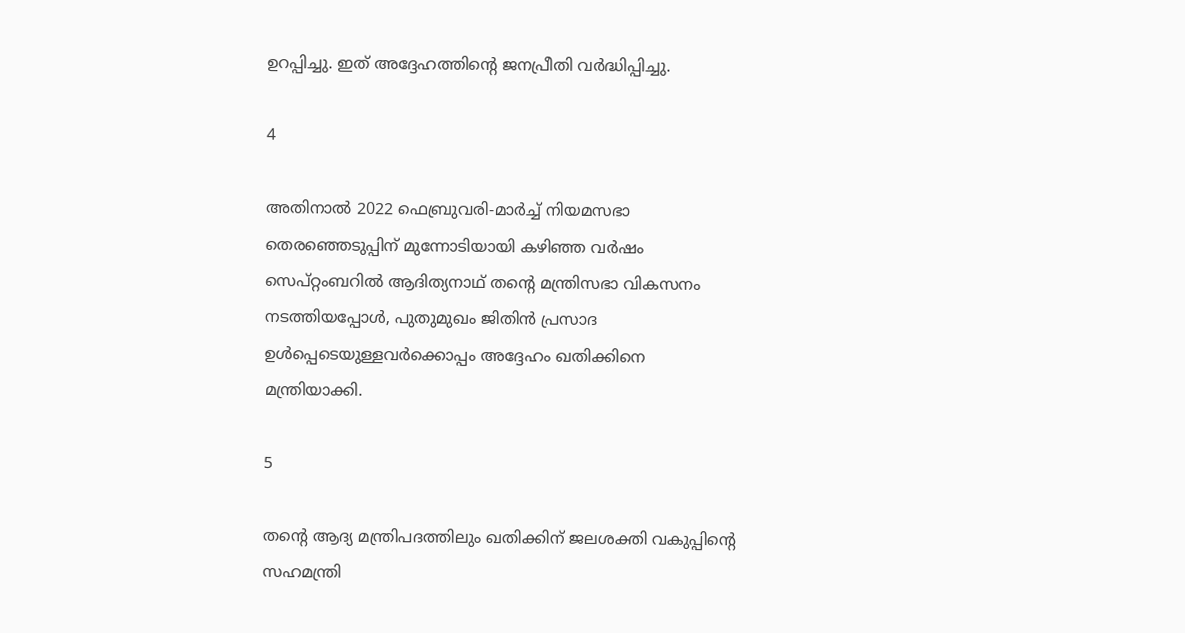ഉറപ്പിച്ചു. ഇത് അദ്ദേഹത്തിന്റെ ജനപ്രീതി വര്‍ദ്ധിപ്പിച്ചു.

4

അതിനാല്‍ 2022 ഫെബ്രുവരി-മാര്‍ച്ച് നിയമസഭാ തെരഞ്ഞെടുപ്പിന് മുന്നോടിയായി കഴിഞ്ഞ വര്‍ഷം സെപ്റ്റംബറില്‍ ആദിത്യനാഥ് തന്റെ മന്ത്രിസഭാ വികസനം നടത്തിയപ്പോള്‍, പുതുമുഖം ജിതിന്‍ പ്രസാദ ഉള്‍പ്പെടെയുള്ളവര്‍ക്കൊപ്പം അദ്ദേഹം ഖതിക്കിനെ മന്ത്രിയാക്കി.

5

തന്റെ ആദ്യ മന്ത്രിപദത്തിലും ഖതിക്കിന് ജലശക്തി വകുപ്പിന്റെ സഹമന്ത്രി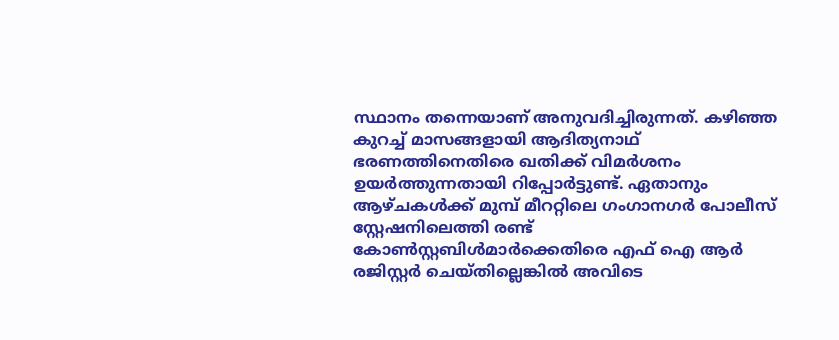സ്ഥാനം തന്നെയാണ് അനുവദിച്ചിരുന്നത്. കഴിഞ്ഞ കുറച്ച് മാസങ്ങളായി ആദിത്യനാഥ് ഭരണത്തിനെതിരെ ഖതിക്ക് വിമര്‍ശനം ഉയര്‍ത്തുന്നതായി റിപ്പോര്‍ട്ടുണ്ട്. ഏതാനും ആഴ്ചകള്‍ക്ക് മുമ്പ് മീററ്റിലെ ഗംഗാനഗര്‍ പോലീസ് സ്റ്റേഷനിലെത്തി രണ്ട് കോണ്‍സ്റ്റബിള്‍മാര്‍ക്കെതിരെ എഫ് ഐ ആര്‍ രജിസ്റ്റര്‍ ചെയ്തില്ലെങ്കില്‍ അവിടെ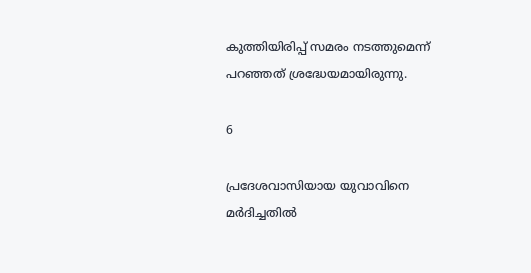കുത്തിയിരിപ്പ് സമരം നടത്തുമെന്ന് പറഞ്ഞത് ശ്രദ്ധേയമായിരുന്നു.

6

പ്രദേശവാസിയായ യുവാവിനെ മര്‍ദിച്ചതില്‍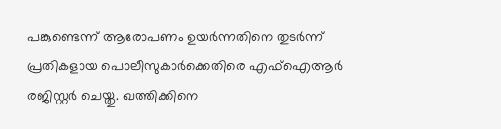പങ്കുണ്ടെന്ന് ആരോപണം ഉയര്‍ന്നതിനെ തുടര്‍ന്ന് പ്രതികളായ പൊലീസുകാര്‍ക്കെതിരെ എഫ്ഐആര്‍ രജിസ്റ്റര്‍ ചെയ്തു. ഖത്തിക്കിനെ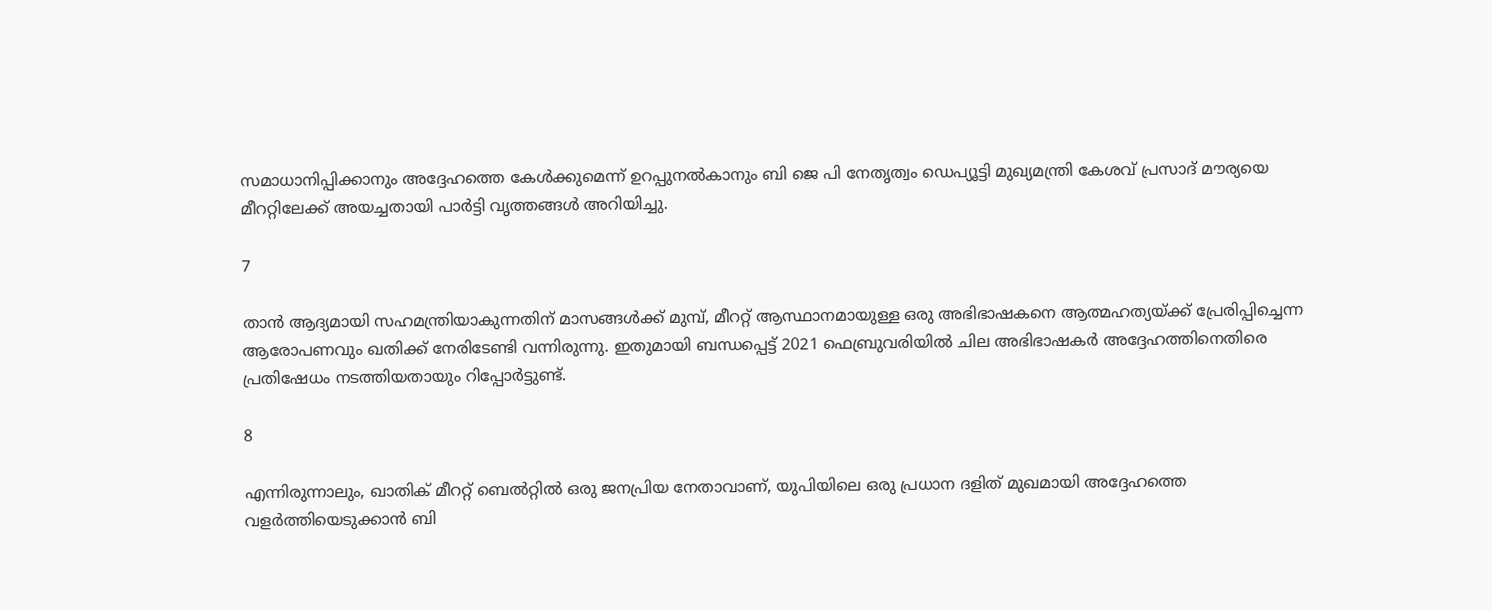സമാധാനിപ്പിക്കാനും അദ്ദേഹത്തെ കേള്‍ക്കുമെന്ന് ഉറപ്പുനല്‍കാനും ബി ജെ പി നേതൃത്വം ഡെപ്യൂട്ടി മുഖ്യമന്ത്രി കേശവ് പ്രസാദ് മൗര്യയെ മീററ്റിലേക്ക് അയച്ചതായി പാര്‍ട്ടി വൃത്തങ്ങള്‍ അറിയിച്ചു.

7

താന്‍ ആദ്യമായി സഹമന്ത്രിയാകുന്നതിന് മാസങ്ങള്‍ക്ക് മുമ്പ്, മീററ്റ് ആസ്ഥാനമായുള്ള ഒരു അഭിഭാഷകനെ ആത്മഹത്യയ്ക്ക് പ്രേരിപ്പിച്ചെന്ന ആരോപണവും ഖതിക്ക് നേരിടേണ്ടി വന്നിരുന്നു. ഇതുമായി ബന്ധപ്പെട്ട് 2021 ഫെബ്രുവരിയില്‍ ചില അഭിഭാഷകര്‍ അദ്ദേഹത്തിനെതിരെ പ്രതിഷേധം നടത്തിയതായും റിപ്പോര്‍ട്ടുണ്ട്.

8

എന്നിരുന്നാലും, ഖാതിക് മീററ്റ് ബെല്‍റ്റില്‍ ഒരു ജനപ്രിയ നേതാവാണ്, യുപിയിലെ ഒരു പ്രധാന ദളിത് മുഖമായി അദ്ദേഹത്തെ വളര്‍ത്തിയെടുക്കാന്‍ ബി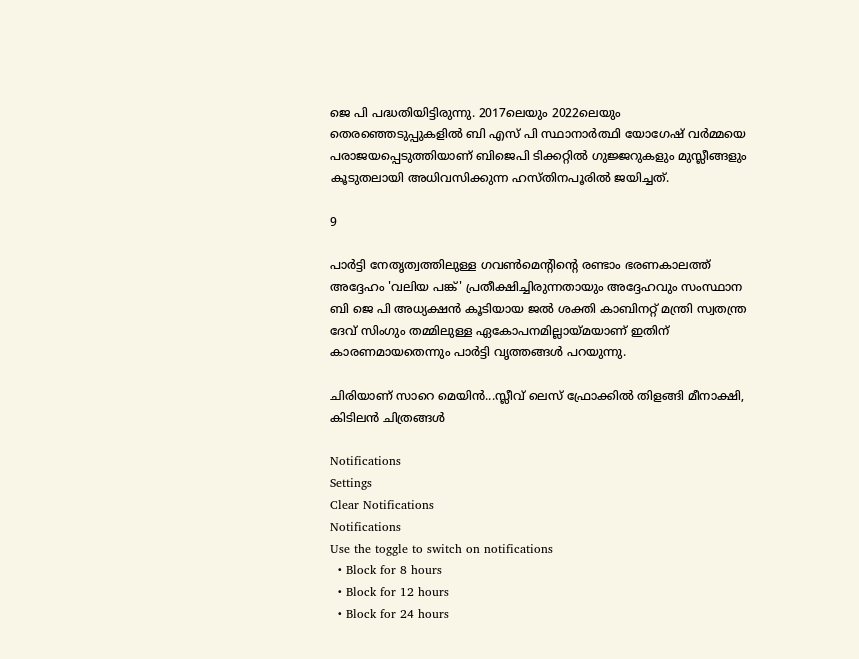ജെ പി പദ്ധതിയിട്ടിരുന്നു. 2017ലെയും 2022ലെയും തെരഞ്ഞെടുപ്പുകളില്‍ ബി എസ് പി സ്ഥാനാര്‍ത്ഥി യോഗേഷ് വര്‍മ്മയെ പരാജയപ്പെടുത്തിയാണ് ബിജെപി ടിക്കറ്റില്‍ ഗുജ്ജറുകളും മുസ്ലീങ്ങളും കൂടുതലായി അധിവസിക്കുന്ന ഹസ്തിനപൂരില്‍ ജയിച്ചത്.

9

പാര്‍ട്ടി നേതൃത്വത്തിലുള്ള ഗവണ്‍മെന്റിന്റെ രണ്ടാം ഭരണകാലത്ത് അദ്ദേഹം 'വലിയ പങ്ക്' പ്രതീക്ഷിച്ചിരുന്നതായും അദ്ദേഹവും സംസ്ഥാന ബി ജെ പി അധ്യക്ഷന്‍ കൂടിയായ ജല്‍ ശക്തി കാബിനറ്റ് മന്ത്രി സ്വതന്ത്ര ദേവ് സിംഗും തമ്മിലുള്ള ഏകോപനമില്ലായ്മയാണ് ഇതിന് കാരണമായതെന്നും പാര്‍ട്ടി വൃത്തങ്ങള്‍ പറയുന്നു.

ചിരിയാണ് സാറെ മെയിന്‍...സ്ലീവ് ലെസ് ഫ്രോക്കില്‍ തിളങ്ങി മീനാക്ഷി, കിടിലന്‍ ചിത്രങ്ങള്‍

Notifications
Settings
Clear Notifications
Notifications
Use the toggle to switch on notifications
  • Block for 8 hours
  • Block for 12 hours
  • Block for 24 hours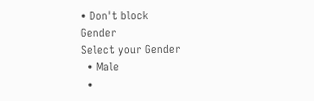• Don't block
Gender
Select your Gender
  • Male
  •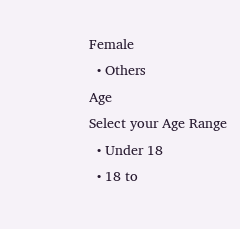Female
  • Others
Age
Select your Age Range
  • Under 18
  • 18 to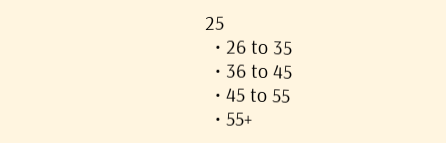25
  • 26 to 35
  • 36 to 45
  • 45 to 55
  • 55+